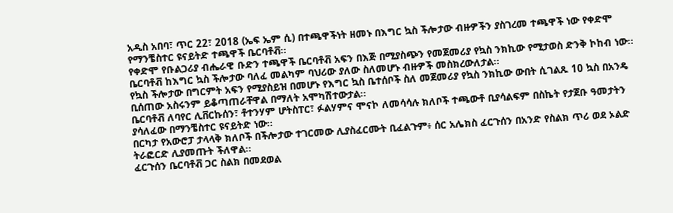አዲስ አበባ፣ ጥር 22፣ 2018 (ኤፍ ኤም ሲ) በተጫዋችነት ዘመኑ በእግር ኳስ ችሎታው ብዙዎችን ያስገረመ ተጫዋች ነው የቀድሞ የማንቼስተር ዩናይትድ ተጫዋች ቤርባቶቭ፡፡
የቀድሞ የቡልጋሪያ ብሔራዊ ቡድን ተጫዋች ቤርባቶቭ አፍን በእጅ በሚያስጭን የመጀመሪያ የኳስ ንክኪው የሚታወስ ድንቅ ኮከብ ነው፡፡
ቤርባቶቭ ከእግር ኳስ ችሎታው ባለፈ መልካም ባህሪው ያለው ስለመሆኑ ብዙዎች መስክረውለታል፡፡
የኳስ ችሎታው በግርምት አፍን የሚያስይዝ በመሆኑ የእግር ኳስ ቤተሰቦች ስለ መጀመሪያ የኳስ ንክኪው ውበት ሲገልጹ 10 ኳስ በአንዴ ቢሰጠው አስሩንም ይቆጣጠራቸዋል በማለት አሞካሽተውታል፡፡
ቤርባቶቭ ለባየር ሊቨርኩሰን፣ ቶተንሃም ሆትስፐር፣ ፉልሃምና ሞናኮ ለመሳሳሉ ክለቦች ተጫውቶ ቢያሳልፍም በስኬት የታጀቡ ዓመታትን ያሳለፈው በማንቼስተር ዩናይትድ ነው፡፡
በርካታ የአውሮፓ ታላላቅ ክለቦች በችሎታው ተገርመው ሊያስፈርሙት ቢፈልጉም፥ ሰር አሌክስ ፈርጉሰን በአንድ የስልክ ጥሪ ወደ ኦልድ ትራፎርድ ሊያመጡት ችለዋል፡፡
ፈርጉሰን ቤርባቶቭ ጋር ስልክ በመደወል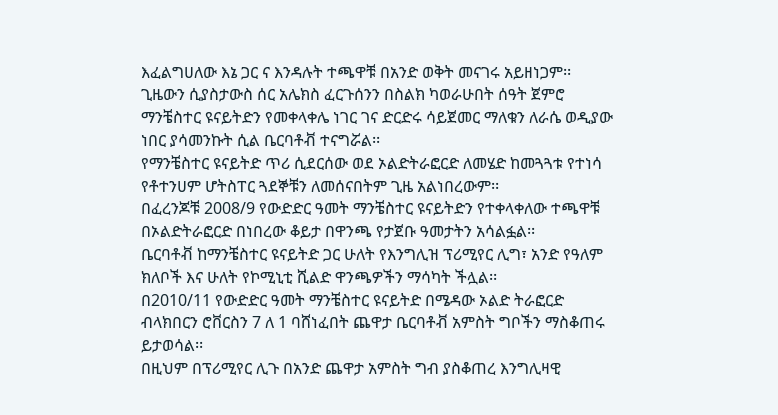እፈልግሀለው እኔ ጋር ና እንዳሉት ተጫዋቹ በአንድ ወቅት መናገሩ አይዘነጋም፡፡
ጊዜውን ሲያስታውስ ሰር አሌክስ ፈርጉሰንን በስልክ ካወራሁበት ሰዓት ጀምሮ ማንቼስተር ዩናይትድን የመቀላቀሌ ነገር ገና ድርድሩ ሳይጀመር ማለቁን ለራሴ ወዲያው ነበር ያሳመንኩት ሲል ቤርባቶቭ ተናግሯል፡፡
የማንቼስተር ዩናይትድ ጥሪ ሲደርሰው ወደ ኦልድትራፎርድ ለመሄድ ከመጓጓቱ የተነሳ የቶተንሀም ሆትስፐር ጓደኞቹን ለመሰናበትም ጊዜ አልነበረውም፡፡
በፈረንጆቹ 2008/9 የውድድር ዓመት ማንቼስተር ዩናይትድን የተቀላቀለው ተጫዋቹ በኦልድትራፎርድ በነበረው ቆይታ በዋንጫ የታጀቡ ዓመታትን አሳልፏል፡፡
ቤርባቶቭ ከማንቼስተር ዩናይትድ ጋር ሁለት የእንግሊዝ ፕሪሚየር ሊግ፣ አንድ የዓለም ክለቦች እና ሁለት የኮሚኒቲ ሺልድ ዋንጫዎችን ማሳካት ችሏል፡፡
በ2010/11 የውድድር ዓመት ማንቼስተር ዩናይትድ በሜዳው ኦልድ ትራፎርድ ብላክበርን ሮቨርስን 7 ለ 1 ባሸነፈበት ጨዋታ ቤርባቶቭ አምስት ግቦችን ማስቆጠሩ ይታወሳል፡፡
በዚህም በፕሪሚየር ሊጉ በአንድ ጨዋታ አምስት ግብ ያስቆጠረ እንግሊዛዊ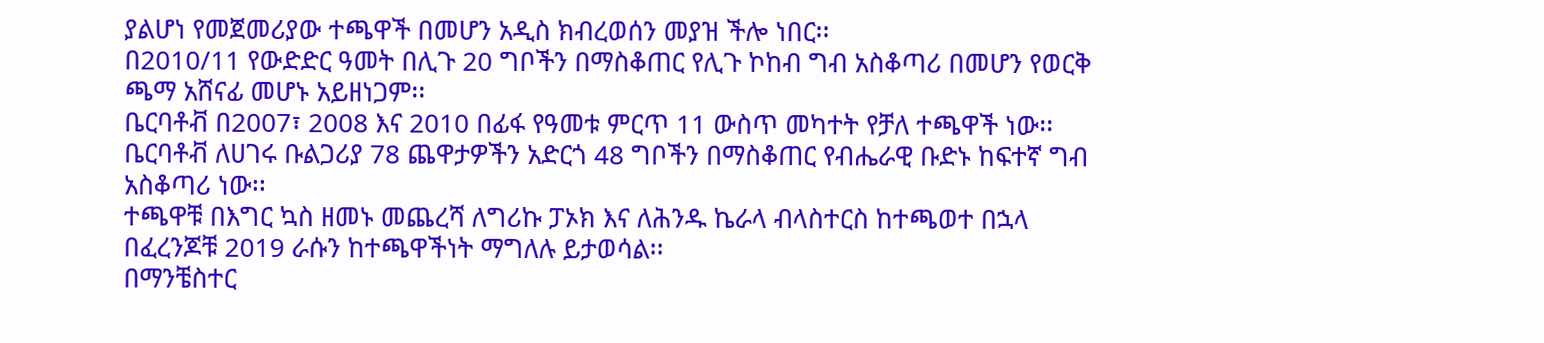ያልሆነ የመጀመሪያው ተጫዋች በመሆን አዲስ ክብረወሰን መያዝ ችሎ ነበር፡፡
በ2010/11 የውድድር ዓመት በሊጉ 20 ግቦችን በማስቆጠር የሊጉ ኮከብ ግብ አስቆጣሪ በመሆን የወርቅ ጫማ አሸናፊ መሆኑ አይዘነጋም፡፡
ቤርባቶቭ በ2007፣ 2008 እና 2010 በፊፋ የዓመቱ ምርጥ 11 ውስጥ መካተት የቻለ ተጫዋች ነው፡፡
ቤርባቶቭ ለሀገሩ ቡልጋሪያ 78 ጨዋታዎችን አድርጎ 48 ግቦችን በማስቆጠር የብሔራዊ ቡድኑ ከፍተኛ ግብ አስቆጣሪ ነው፡፡
ተጫዋቹ በእግር ኳስ ዘመኑ መጨረሻ ለግሪኩ ፓኦክ እና ለሕንዱ ኬራላ ብላስተርስ ከተጫወተ በኋላ በፈረንጆቹ 2019 ራሱን ከተጫዋችነት ማግለሉ ይታወሳል፡፡
በማንቼስተር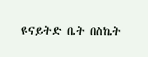ዩናይትድ ቤት በስኬት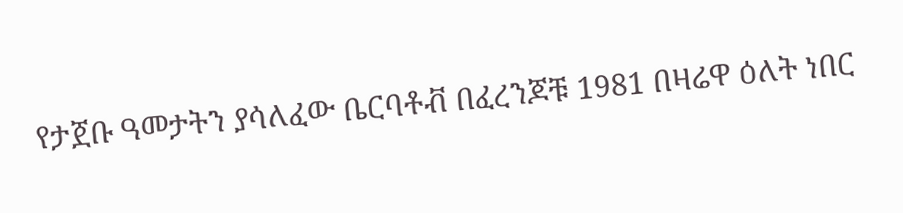የታጀቡ ዓመታትን ያሳለፈው ቤርባቶቭ በፈረንጆቹ 1981 በዛሬዋ ዕለት ነበር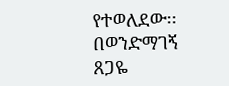የተወለደው፡፡
በወንድማገኝ ጸጋዬ